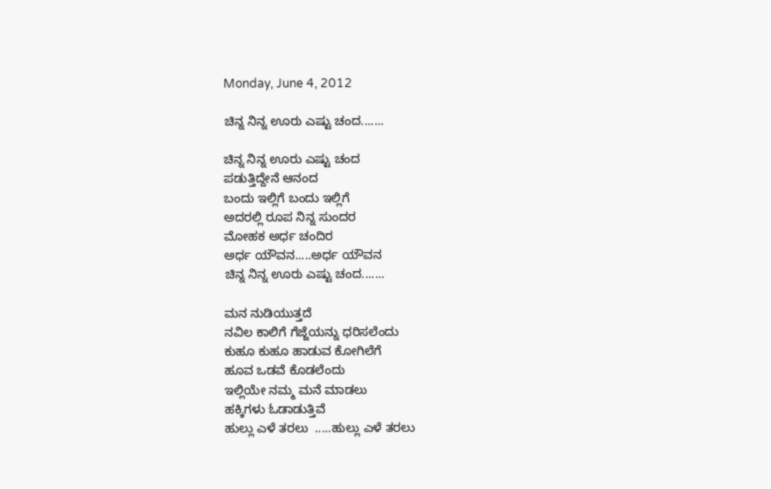Monday, June 4, 2012

ಚಿನ್ನ ನಿನ್ನ ಊರು ಎಷ್ಟು ಚಂದ.......

ಚಿನ್ನ ನಿನ್ನ ಊರು ಎಷ್ಟು ಚಂದ
ಪಡುತ್ತಿದ್ದೇನೆ ಆನಂದ
ಬಂದು ಇಲ್ಲಿಗೆ ಬಂದು ಇಲ್ಲಿಗೆ
ಅದರಲ್ಲಿ ರೂಪ ನಿನ್ನ ಸುಂದರ
ಮೋಹಕ ಅರ್ಧ ಚಂದಿರ
ಅರ್ಧ ಯೌವನ.....ಅರ್ಧ ಯೌವನ
ಚಿನ್ನ ನಿನ್ನ ಊರು ಎಷ್ಟು ಚಂದ.......

ಮನ ನುಡಿಯುತ್ತದೆ
ನವಿಲ ಕಾಲಿಗೆ ಗೆಜ್ಜೆಯನ್ನು ಧರಿಸಲೆಂದು
ಕುಹೂ ಕುಹೂ ಹಾಡುವ ಕೋಗಿಲೆಗೆ
ಹೂವ ಒಡವೆ ಕೊಡಲೆಂದು
ಇಲ್ಲಿಯೇ ನಮ್ಮ ಮನೆ ಮಾಡಲು
ಹಕ್ಕಿಗಳು ಓಡಾಡುತ್ತಿವೆ
ಹುಲ್ಲು ಎಳೆ ತರಲು  .....ಹುಲ್ಲು ಎಳೆ ತರಲು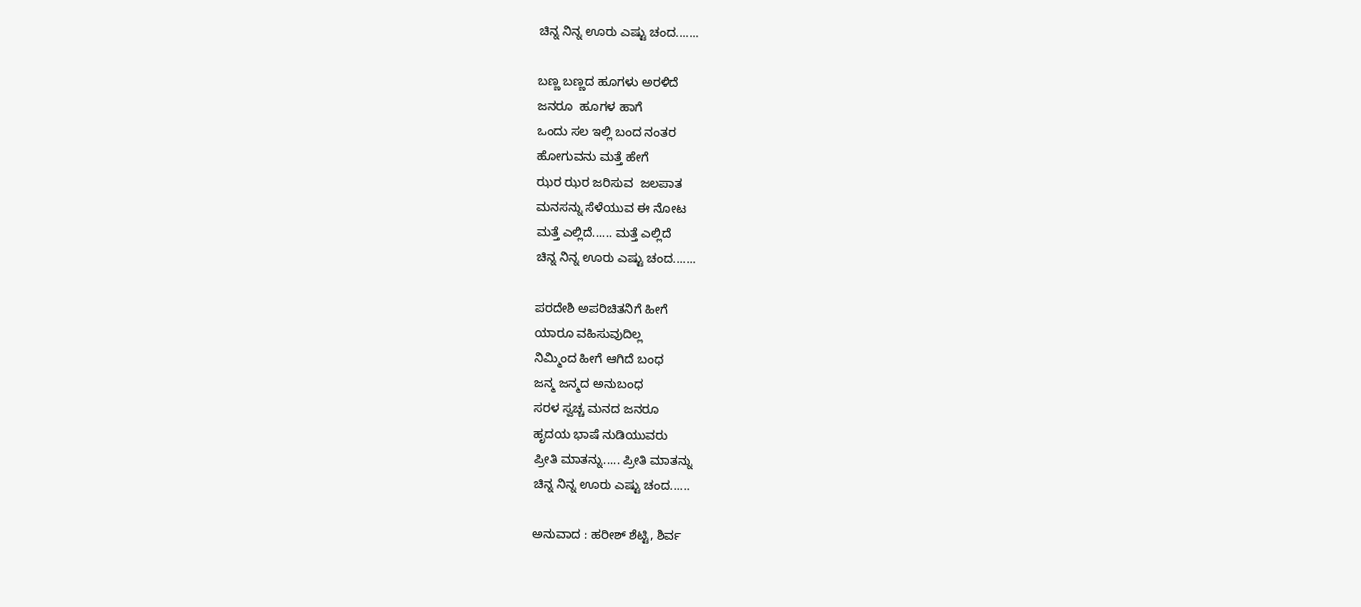ಚಿನ್ನ ನಿನ್ನ ಊರು ಎಷ್ಟು ಚಂದ.......

ಬಣ್ಣ ಬಣ್ಣದ ಹೂಗಳು ಅರಳಿದೆ
ಜನರೂ  ಹೂಗಳ ಹಾಗೆ
ಒಂದು ಸಲ ಇಲ್ಲಿ ಬಂದ ನಂತರ
ಹೋಗುವನು ಮತ್ತೆ ಹೇಗೆ
ಝರ ಝರ ಜರಿಸುವ  ಜಲಪಾತ
ಮನಸನ್ನು ಸೆಳೆಯುವ ಈ ನೋಟ
ಮತ್ತೆ ಎಲ್ಲಿದೆ...... ಮತ್ತೆ ಎಲ್ಲಿದೆ
ಚಿನ್ನ ನಿನ್ನ ಊರು ಎಷ್ಟು ಚಂದ.......

ಪರದೇಶಿ ಅಪರಿಚಿತನಿಗೆ ಹೀಗೆ
ಯಾರೂ ವಹಿಸುವುದಿಲ್ಲ
ನಿಮ್ಮಿಂದ ಹೀಗೆ ಆಗಿದೆ ಬಂಧ
ಜನ್ಮ ಜನ್ಮದ ಅನುಬಂಧ
ಸರಳ ಸ್ವಚ್ಚ ಮನದ ಜನರೂ
ಹೃದಯ ಭಾಷೆ ನುಡಿಯುವರು
ಪ್ರೀತಿ ಮಾತನ್ನು..... ಪ್ರೀತಿ ಮಾತನ್ನು
ಚಿನ್ನ ನಿನ್ನ ಊರು ಎಷ್ಟು ಚಂದ......

ಅನುವಾದ : ಹರೀಶ್ ಶೆಟ್ಟಿ, ಶಿರ್ವ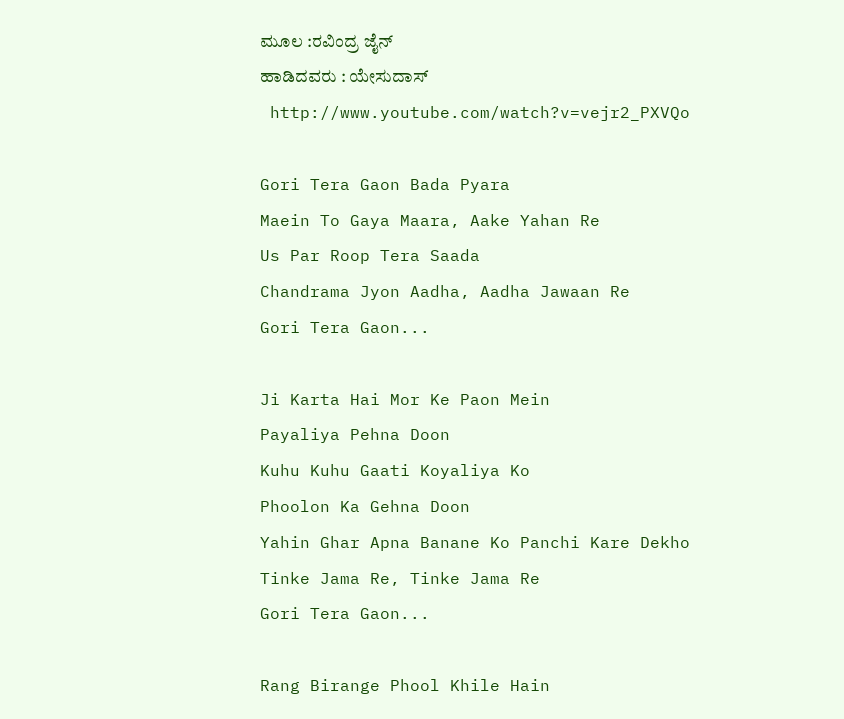ಮೂಲ :ರವಿಂದ್ರ ಜೈನ್
ಹಾಡಿದವರು : ಯೇಸುದಾಸ್
 http://www.youtube.com/watch?v=vejr2_PXVQo

Gori Tera Gaon Bada Pyara
Maein To Gaya Maara, Aake Yahan Re
Us Par Roop Tera Saada
Chandrama Jyon Aadha, Aadha Jawaan Re
Gori Tera Gaon...

Ji Karta Hai Mor Ke Paon Mein
Payaliya Pehna Doon
Kuhu Kuhu Gaati Koyaliya Ko
Phoolon Ka Gehna Doon
Yahin Ghar Apna Banane Ko Panchi Kare Dekho
Tinke Jama Re, Tinke Jama Re
Gori Tera Gaon...

Rang Birange Phool Khile Hain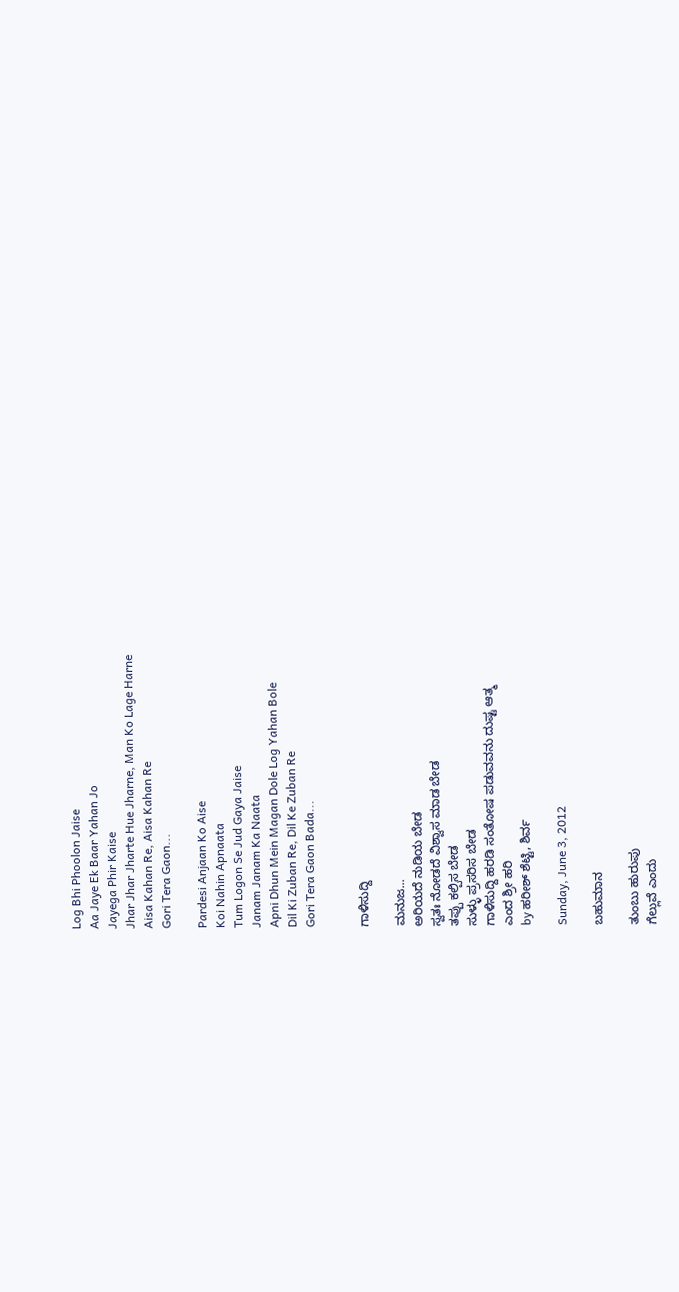Log Bhi Phoolon Jaise
Aa Jaye Ek Baar Yahan Jo
Jayega Phir Kaise
Jhar Jhar Jharte Hue Jharne, Man Ko Lage Harne
Aisa Kahan Re, Aisa Kahan Re
Gori Tera Gaon...

Pardesi Anjaan Ko Aise
Koi Nahin Apnaata
Tum Logon Se Jud Gaya Jaise
Janam Janam Ka Naata
Apni Dhun Mein Magan Dole Log Yahan Bole
Dil Ki Zuban Re, Dil Ke Zuban Re
Gori Tera Gaon Bada...


ಗಾಳಿಸುದ್ದಿ

ಮನುಜ...
ಅರಿಯದೆ ನುಡಿಯ ಬೇಡ
ಸ್ವತಃ ನೋಡದೆ ವಿಶ್ವಾಸ ಮಾಡ ಬೇಡ
ತಪ್ಪು ಕಲ್ಪಿಸ ಬೇಡ
ಸುಳ್ಳು ಪ್ರಸರಿಸ ಬೇಡ
ಗಾಳಿಸುದ್ದಿ ಹರಡಿ ಸಂತೋಷ ಪಡುವವನು ದುಷ್ಟ ಆತ್ಮ
ಎಂದ ಶ್ರೀ ಹರಿ
by ಹರೀಶ್ ಶೆಟ್ಟಿ, ಶಿರ್ವ

Sunday, June 3, 2012

ಬಹುಮಾನ

ತುಂಬು ಹುರುಪು
ಗೆಲ್ಲುವೆ ಎಂದು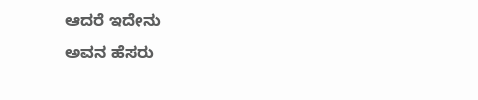ಆದರೆ ಇದೇನು
ಅವನ ಹೆಸರು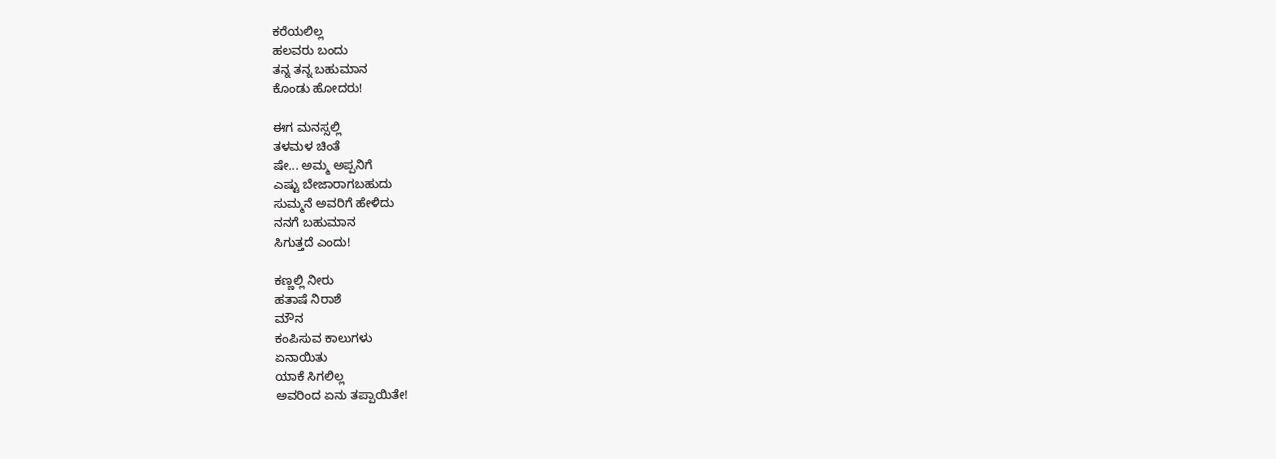ಕರೆಯಲಿಲ್ಲ
ಹಲವರು ಬಂದು
ತನ್ನ ತನ್ನ ಬಹುಮಾನ
ಕೊಂಡು ಹೋದರು!

ಈಗ ಮನಸ್ಸಲ್ಲಿ
ತಳಮಳ ಚಿಂತೆ
ಷೇ... ಅಮ್ಮ ಅಪ್ಪನಿಗೆ
ಎಷ್ಟು ಬೇಜಾರಾಗಬಹುದು
ಸುಮ್ಮನೆ ಅವರಿಗೆ ಹೇಳಿದು
ನನಗೆ ಬಹುಮಾನ
ಸಿಗುತ್ತದೆ ಎಂದು!

ಕಣ್ಣಲ್ಲಿ ನೀರು
ಹತಾಷೆ ನಿರಾಶೆ
ಮೌನ
ಕಂಪಿಸುವ ಕಾಲುಗಳು
ಏನಾಯಿತು
ಯಾಕೆ ಸಿಗಲಿಲ್ಲ
ಅವರಿಂದ ಏನು ತಪ್ಪಾಯಿತೇ!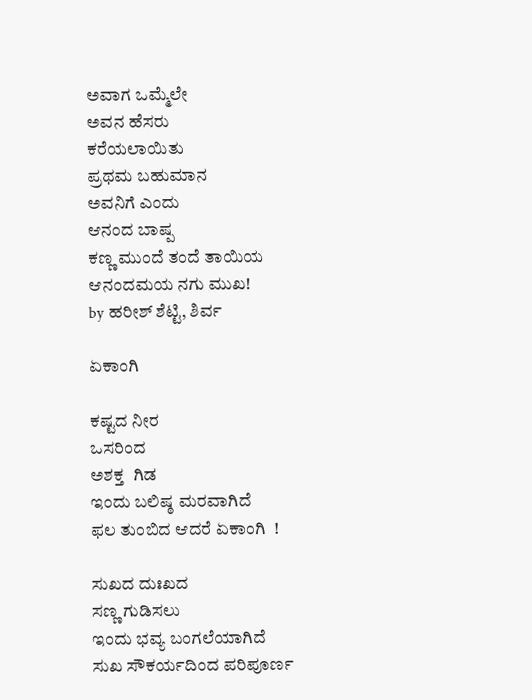ಅವಾಗ ಒಮ್ಮೆಲೇ
ಅವನ ಹೆಸರು
ಕರೆಯಲಾಯಿತು
ಪ್ರಥಮ ಬಹುಮಾನ
ಅವನಿಗೆ ಎಂದು
ಆನಂದ ಬಾಷ್ಪ
ಕಣ್ಣ ಮುಂದೆ ತಂದೆ ತಾಯಿಯ
ಆನಂದಮಯ ನಗು ಮುಖ!
by ಹರೀಶ್ ಶೆಟ್ಟಿ, ಶಿರ್ವ

ಏಕಾಂಗಿ

ಕಷ್ಟದ ನೀರ
ಒಸರಿಂದ
ಅಶಕ್ತ  ಗಿಡ
ಇಂದು ಬಲಿಷ್ಠ ಮರವಾಗಿದೆ
ಫಲ ತುಂಬಿದ ಆದರೆ ಏಕಾಂಗಿ  !

ಸುಖದ ದುಃಖದ
ಸಣ್ಣ ಗುಡಿಸಲು
ಇಂದು ಭವ್ಯ ಬಂಗಲೆಯಾಗಿದೆ
ಸುಖ ಸೌಕರ್ಯದಿಂದ ಪರಿಪೂರ್ಣ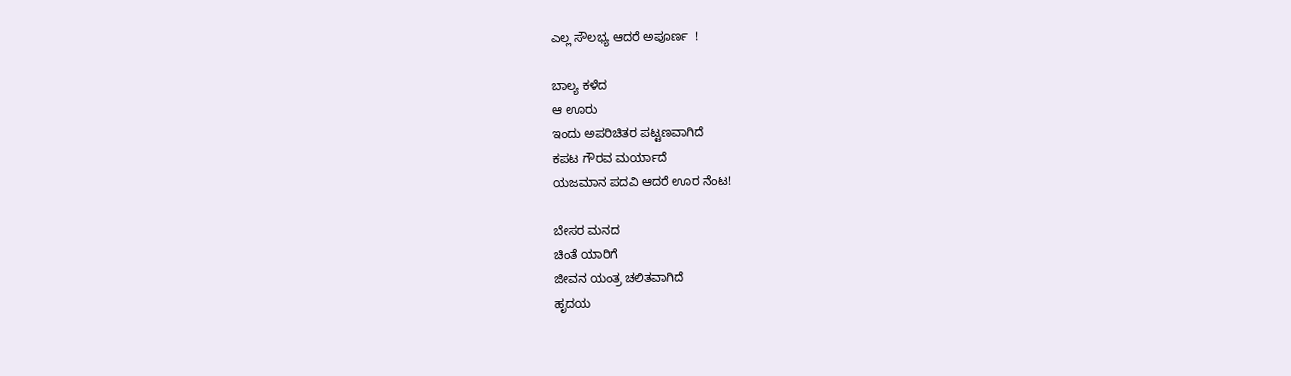ಎಲ್ಲ ಸೌಲಭ್ಯ ಆದರೆ ಅಪೂರ್ಣ  !

ಬಾಲ್ಯ ಕಳೆದ
ಆ ಊರು
ಇಂದು ಅಪರಿಚಿತರ ಪಟ್ಟಣವಾಗಿದೆ
ಕಪಟ ಗೌರವ ಮರ್ಯಾದೆ
ಯಜಮಾನ ಪದವಿ ಆದರೆ ಊರ ನೆಂಟ!

ಬೇಸರ ಮನದ
ಚಿಂತೆ ಯಾರಿಗೆ
ಜೀವನ ಯಂತ್ರ ಚಲಿತವಾಗಿದೆ
ಹೃದಯ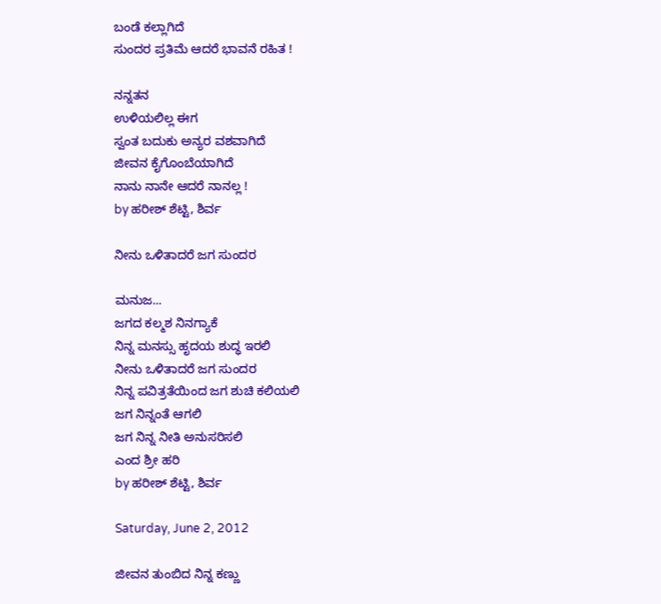ಬಂಡೆ ಕಲ್ಲಾಗಿದೆ
ಸುಂದರ ಪ್ರತಿಮೆ ಆದರೆ ಭಾವನೆ ರಹಿತ !

ನನ್ನತನ
ಉಳಿಯಲಿಲ್ಲ ಈಗ
ಸ್ವಂತ ಬದುಕು ಅನ್ಯರ ವಶವಾಗಿದೆ
ಜೀವನ ಕೈಗೊಂಬೆಯಾಗಿದೆ
ನಾನು ನಾನೇ ಆದರೆ ನಾನಲ್ಲ !
by ಹರೀಶ್ ಶೆಟ್ಟಿ, ಶಿರ್ವ

ನೀನು ಒಳಿತಾದರೆ ಜಗ ಸುಂದರ

ಮನುಜ...
ಜಗದ ಕಲ್ಮಶ ನಿನಗ್ಯಾಕೆ
ನಿನ್ನ ಮನಸ್ಸು ಹೃದಯ ಶುದ್ಧ ಇರಲಿ
ನೀನು ಒಳಿತಾದರೆ ಜಗ ಸುಂದರ
ನಿನ್ನ ಪವಿತ್ರತೆಯಿಂದ ಜಗ ಶುಚಿ ಕಲಿಯಲಿ
ಜಗ ನಿನ್ನಂತೆ ಆಗಲಿ
ಜಗ ನಿನ್ನ ನೀತಿ ಅನುಸರಿಸಲಿ
ಎಂದ ಶ್ರೀ ಹರಿ
by ಹರೀಶ್ ಶೆಟ್ಟಿ, ಶಿರ್ವ

Saturday, June 2, 2012

ಜೀವನ ತುಂಬಿದ ನಿನ್ನ ಕಣ್ಣು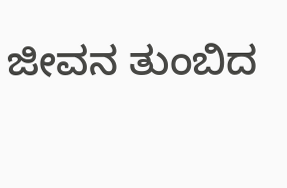ಜೀವನ ತುಂಬಿದ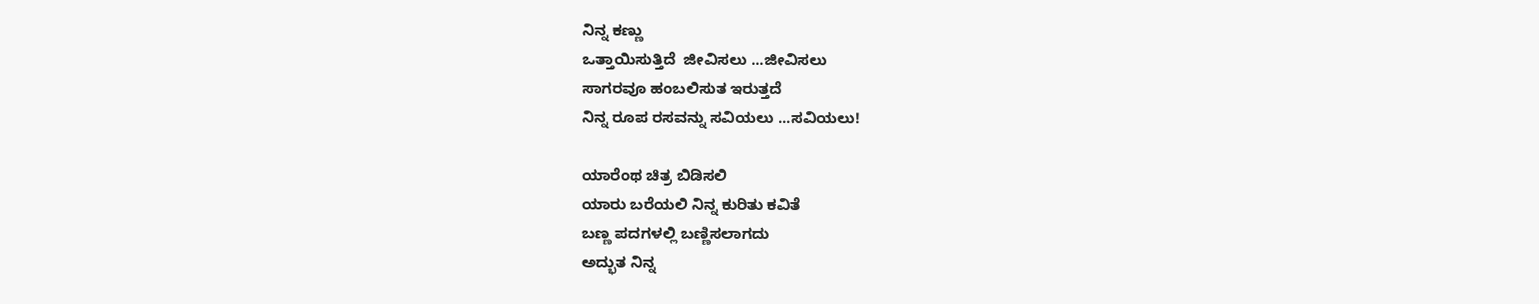ನಿನ್ನ ಕಣ್ಣು
ಒತ್ತಾಯಿಸುತ್ತಿದೆ  ಜೀವಿಸಲು ...ಜೀವಿಸಲು
ಸಾಗರವೂ ಹಂಬಲಿಸುತ ಇರುತ್ತದೆ
ನಿನ್ನ ರೂಪ ರಸವನ್ನು ಸವಿಯಲು ...ಸವಿಯಲು!

ಯಾರೆಂಥ ಚಿತ್ರ ಬಿಡಿಸಲಿ
ಯಾರು ಬರೆಯಲಿ ನಿನ್ನ ಕುರಿತು ಕವಿತೆ
ಬಣ್ಣ ಪದಗಳಲ್ಲಿ ಬಣ್ಣಿಸಲಾಗದು
ಅದ್ಭುತ ನಿನ್ನ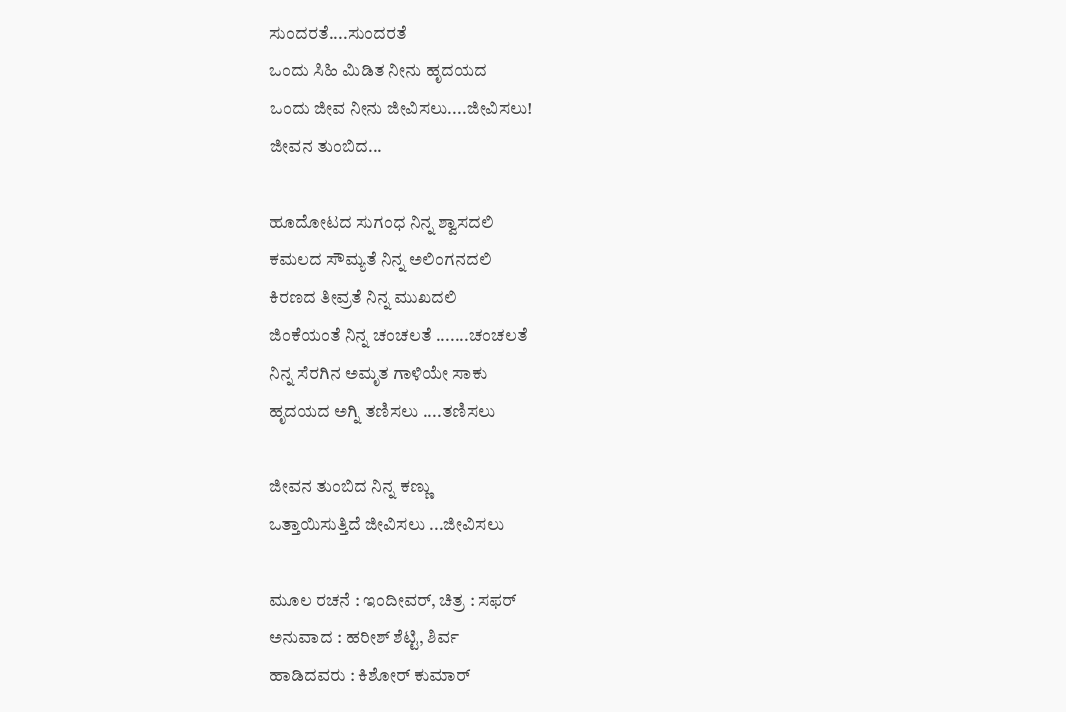ಸುಂದರತೆ....ಸುಂದರತೆ
ಒಂದು ಸಿಹಿ ಮಿಡಿತ ನೀನು ಹೃದಯದ
ಒಂದು ಜೀವ ನೀನು ಜೀವಿಸಲು....ಜೀವಿಸಲು!
ಜೀವನ ತುಂಬಿದ...

ಹೂದೋಟದ ಸುಗಂಧ ನಿನ್ನ ಶ್ವಾಸದಲಿ
ಕಮಲದ ಸೌಮ್ಯತೆ ನಿನ್ನ ಅಲಿಂಗನದಲಿ
ಕಿರಣದ ತೀವ್ರತೆ ನಿನ್ನ ಮುಖದಲಿ
ಜಿಂಕೆಯಂತೆ ನಿನ್ನ ಚಂಚಲತೆ .......ಚಂಚಲತೆ
ನಿನ್ನ ಸೆರಗಿನ ಅಮೃತ ಗಾಳಿಯೇ ಸಾಕು
ಹೃದಯದ ಅಗ್ನಿ ತಣಿಸಲು ....ತಣಿಸಲು

ಜೀವನ ತುಂಬಿದ ನಿನ್ನ ಕಣ್ಣು
ಒತ್ತಾಯಿಸುತ್ತಿದೆ ಜೀವಿಸಲು ...ಜೀವಿಸಲು

ಮೂಲ ರಚನೆ : ಇಂದೀವರ್, ಚಿತ್ರ : ಸಫರ್
ಅನುವಾದ : ಹರೀಶ್ ಶೆಟ್ಟಿ, ಶಿರ್ವ
ಹಾಡಿದವರು : ಕಿಶೋರ್ ಕುಮಾರ್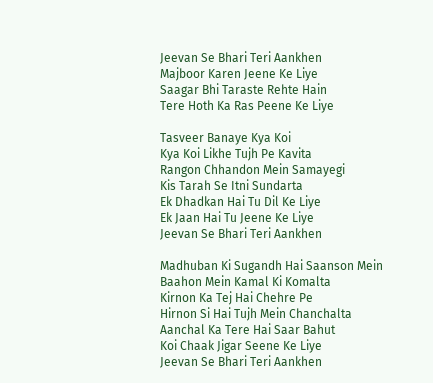Jeevan Se Bhari Teri Aankhen
Majboor Karen Jeene Ke Liye
Saagar Bhi Taraste Rehte Hain
Tere Hoth Ka Ras Peene Ke Liye

Tasveer Banaye Kya Koi
Kya Koi Likhe Tujh Pe Kavita
Rangon Chhandon Mein Samayegi
Kis Tarah Se Itni Sundarta
Ek Dhadkan Hai Tu Dil Ke Liye
Ek Jaan Hai Tu Jeene Ke Liye
Jeevan Se Bhari Teri Aankhen

Madhuban Ki Sugandh Hai Saanson Mein
Baahon Mein Kamal Ki Komalta
Kirnon Ka Tej Hai Chehre Pe
Hirnon Si Hai Tujh Mein Chanchalta
Aanchal Ka Tere Hai Saar Bahut
Koi Chaak Jigar Seene Ke Liye
Jeevan Se Bhari Teri Aankhen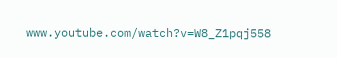www.youtube.com/watch?v=W8_Z1pqj558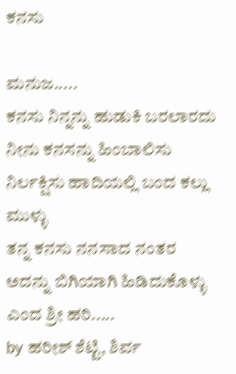ಕನಸು

ಮನುಜ.....
ಕನಸು ನಿನ್ನನ್ನು ಹುಡುಕಿ ಬರಲಾರದು
ನೀನು ಕನಸನ್ನು ಹಿಂಬಾಲಿಸು
ನಿರ್ಲಕ್ಷಿಸು ಹಾದಿಯಲ್ಲಿ ಬಂದ ಕಲ್ಲು ಮುಳ್ಳು
ತನ್ನ ಕನಸು ನನಸಾದ ನಂತರ
ಅದನ್ನು ಬಿಗಿಯಾಗಿ ಹಿಡಿದುಕೊಳ್ಳು
ಎಂದ ಶ್ರೀ ಹರಿ.....
by ಹರೀಶ್ ಶೆಟ್ಟಿ, ಶಿರ್ವ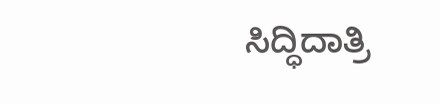ಸಿದ್ಧಿದಾತ್ರಿ